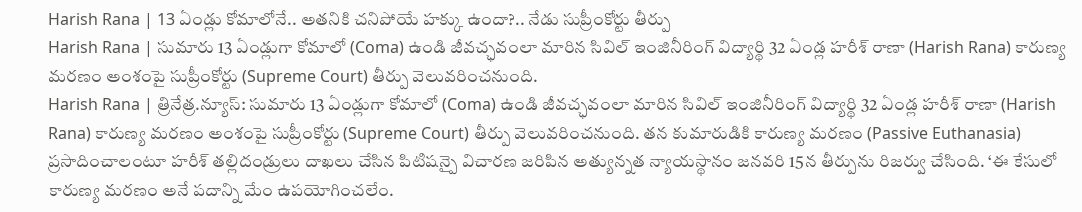Harish Rana | 13 ఏండ్లు కోమాలోనే.. అతనికి చనిపోయే హక్కు ఉందా?.. నేడు సుప్రీంకోర్టు తీర్పు
Harish Rana | సుమారు 13 ఏండ్లుగా కోమాలో (Coma) ఉండి జీవచ్ఛవంలా మారిన సివిల్ ఇంజినీరింగ్ విద్యార్థి 32 ఏండ్ల హరీశ్ రాణా (Harish Rana) కారుణ్య మరణం అంశంపై సుప్రీంకోర్టు (Supreme Court) తీర్పు వెలువరించనుంది.
Harish Rana | త్రినేత్ర.న్యూస్: సుమారు 13 ఏండ్లుగా కోమాలో (Coma) ఉండి జీవచ్ఛవంలా మారిన సివిల్ ఇంజినీరింగ్ విద్యార్థి 32 ఏండ్ల హరీశ్ రాణా (Harish Rana) కారుణ్య మరణం అంశంపై సుప్రీంకోర్టు (Supreme Court) తీర్పు వెలువరించనుంది. తన కుమారుడికి కారుణ్య మరణం (Passive Euthanasia) ప్రసాదించాలంటూ హరీశ్ తల్లిదండ్రులు దాఖలు చేసిన పిటిషన్పై విచారణ జరిపిన అత్యున్నత న్యాయస్థానం జనవరి 15న తీర్పును రిజర్వు చేసింది. ‘ఈ కేసులో కారుణ్య మరణం అనే పదాన్ని మేం ఉపయోగించలేం.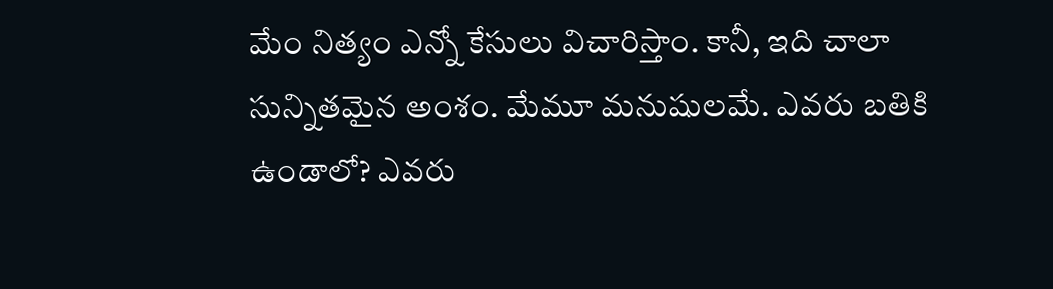మేం నిత్యం ఎన్నో కేసులు విచారిస్తాం. కానీ, ఇది చాలా సున్నితమైన అంశం. మేమూ మనుషులమే. ఎవరు బతికి ఉండాలో? ఎవరు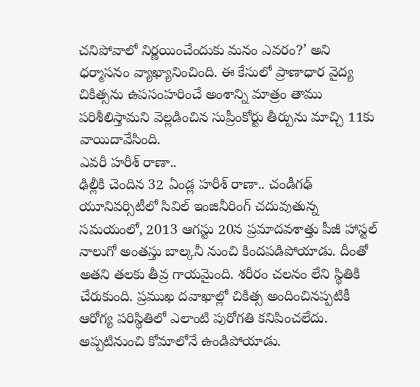చనిపోవాలో నిర్ణయించేందుకు మనం ఎవరం?’ అని ధర్మాసనం వ్యాఖ్యానించింది. ఈ కేసులో ప్రాణాధార వైద్య చికిత్సను ఉపసంహరించే అంశాన్ని మాత్రం తాము పరిశీలిస్తామని వెల్లడించిన సుప్రీంకోర్టు తీర్పును మాచ్చి 11కు వాయిదావేసింది.
ఎవరీ హరీశ్ రాణా..
ఢిల్లీకి చెందిన 32 ఏండ్ల హరీశ్ రాణా.. చండీగఢ్ యూనివర్సిటీలో సివిల్ ఇంజినీరింగ్ చదువుతున్న సమయంలో, 2013 ఆగస్టు 20న ప్రమాదవశాత్తు పీజీ హాస్టల్ నాలుగో అంతస్తు బాల్కనీ నుంచి కిందపడిపోయాడు. దీంతో అతని తలకు తీవ్ర గాయమైంది. శరీరం చలనం లేని స్థితికి చేరుకుంది. ప్రముఖ దవాఖాల్లో చికిత్స అందించినప్పటికీ ఆరోగ్య పరిస్థితిలో ఎలాంటి పురోగతి కనిపించలేదు. అప్పటినుంచి కోమాలోనే ఉండిపోయాడు.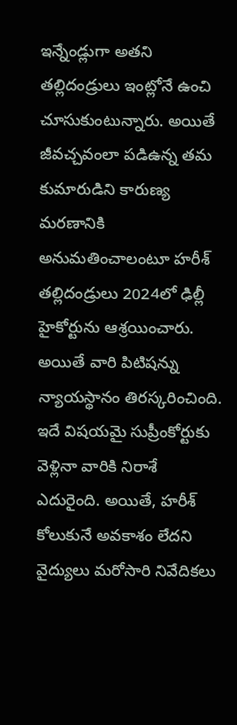ఇన్నేండ్లుగా అతని తల్లిదండ్రులు ఇంట్లోనే ఉంచి చూసుకుంటున్నారు. అయితే జీవచ్చవంలా పడిఉన్న తమ కుమారుడిని కారుణ్య మరణానికి అనుమతించాలంటూ హరీశ్ తల్లిదండ్రులు 2024లో ఢిల్లీ హైకోర్టును ఆశ్రయించారు. అయితే వారి పిటిషన్ను న్యాయస్థానం తిరస్కరించింది. ఇదే విషయమై సుప్రీంకోర్టుకు వెళ్లినా వారికి నిరాశే ఎదురైంది. అయితే, హరీశ్ కోలుకునే అవకాశం లేదని వైద్యులు మరోసారి నివేదికలు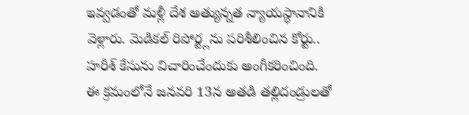ఇవ్వడంతో మళ్లీ దేశ అత్యున్నత న్యాయస్థానానికి వెళ్లారు. మెడికల్ రిపోర్ట్లను పరిశీలించిన కోర్టు.. హరీశ్ కేసును విచారించేందుకు అంగీకరించింది. ఈ క్రమంలోనే జనవరి 13న అతడి తల్లిదండ్రులతో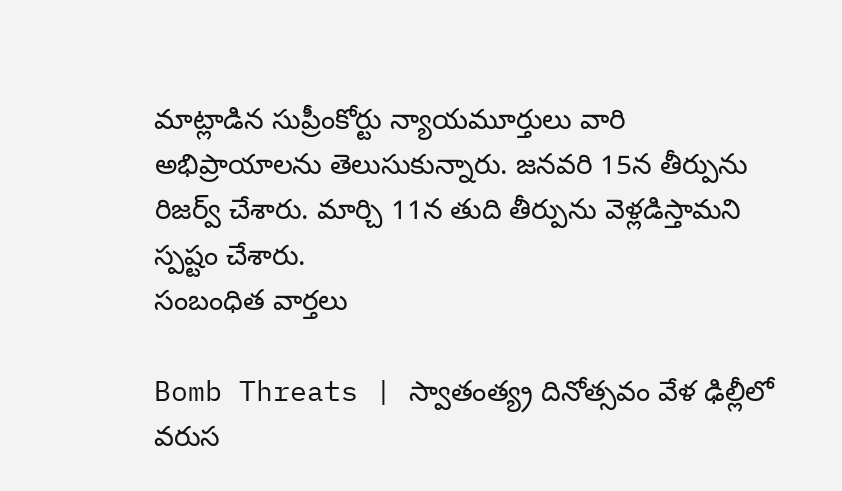మాట్లాడిన సుప్రీంకోర్టు న్యాయమూర్తులు వారి అభిప్రాయాలను తెలుసుకున్నారు. జనవరి 15న తీర్పును రిజర్వ్ చేశారు. మార్చి 11న తుది తీర్పును వెళ్లడిస్తామని స్పష్టం చేశారు.
సంబంధిత వార్తలు

Bomb Threats | స్వాతంత్య్ర దినోత్సవం వేళ ఢిల్లీలో వరుస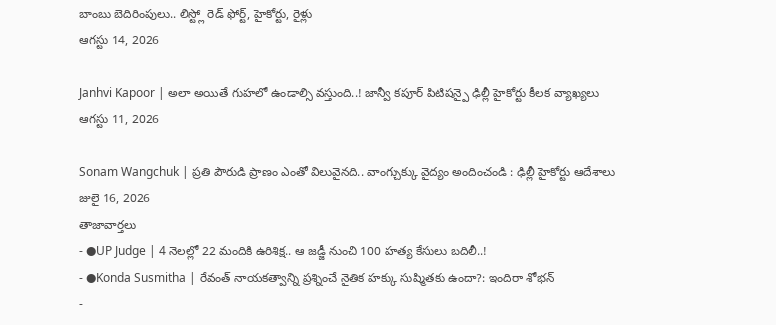బాంబు బెదిరింపులు.. లిస్ట్లో రెడ్ ఫోర్ట్, హైకోర్టు, రైళ్లు
ఆగస్టు 14, 2026

Janhvi Kapoor | అలా అయితే గుహలో ఉండాల్సి వస్తుంది..! జాన్వీ కపూర్ పిటిషన్పై ఢిల్లీ హైకోర్టు కీలక వ్యాఖ్యలు
ఆగస్టు 11, 2026

Sonam Wangchuk | ప్రతి పౌరుడి ప్రాణం ఎంతో విలువైనది.. వాంగ్చుక్కు వైద్యం అందించండి : ఢిల్లీ హైకోర్టు ఆదేశాలు
జులై 16, 2026
తాజావార్తలు
- ●UP Judge | 4 నెలల్లో 22 మందికి ఉరిశిక్ష.. ఆ జడ్జీ నుంచి 100 హత్య కేసులు బదిలీ..!
- ●Konda Susmitha | రేవంత్ నాయకత్వాన్ని ప్రశ్నించే నైతిక హక్కు సుష్మితకు ఉందా?: ఇందిరా శోభన్
-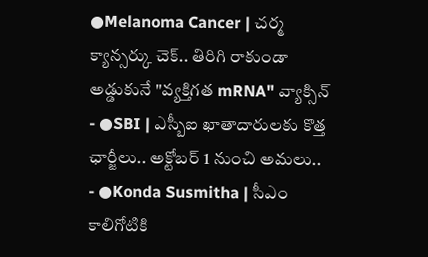●Melanoma Cancer | చర్మ క్యాన్సర్కు చెక్.. తిరిగి రాకుండా అడ్డుకునే "వ్యక్తిగత mRNA" వ్యాక్సిన్
- ●SBI | ఎస్బీఐ ఖాతాదారులకు కొత్త ఛార్జీలు.. అక్టోబర్ 1 నుంచి అమలు..
- ●Konda Susmitha | సీఎం కాలిగోటికి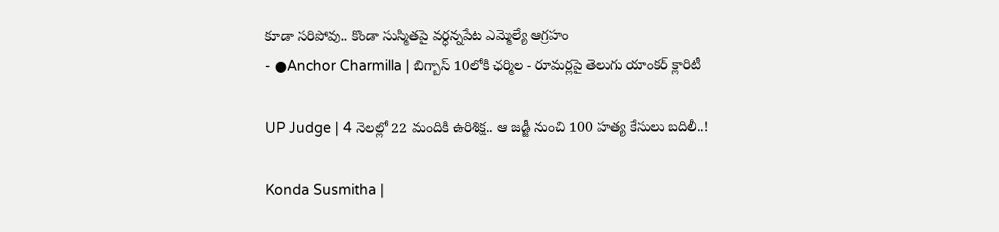కూడా సరిపోవు.. కొండా సుస్మితపై వర్ధన్నపేట ఎమ్మెల్యే ఆగ్రహం
- ●Anchor Charmilla | బిగ్బాస్ 10లోకి ఛర్మిల - రూమర్లపై తెలుగు యాంకర్ క్లారిటీ

UP Judge | 4 నెలల్లో 22 మందికి ఉరిశిక్ష.. ఆ జడ్జీ నుంచి 100 హత్య కేసులు బదిలీ..!

Konda Susmitha |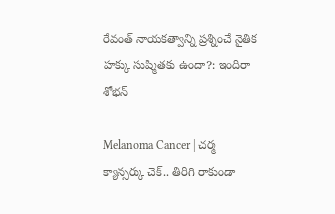రేవంత్ నాయకత్వాన్ని ప్రశ్నించే నైతిక హక్కు సుష్మితకు ఉందా?: ఇందిరా శోభన్

Melanoma Cancer | చర్మ క్యాన్సర్కు చెక్.. తిరిగి రాకుండా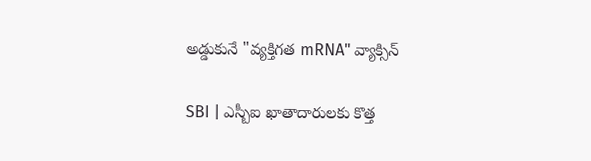అడ్డుకునే "వ్యక్తిగత mRNA" వ్యాక్సిన్

SBI | ఎస్బీఐ ఖాతాదారులకు కొత్త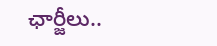ఛార్జీలు..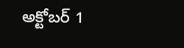అక్టోబర్ 1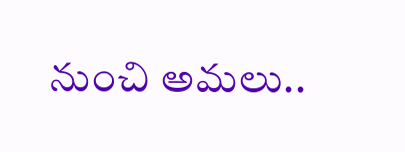నుంచి అమలు..